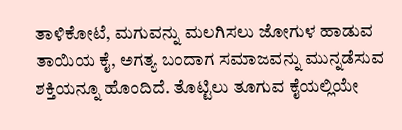ತಾಳಿಕೋಟೆ, ಮಗುವನ್ನು ಮಲಗಿಸಲು ಜೋಗುಳ ಹಾಡುವ ತಾಯಿಯ ಕೈ, ಅಗತ್ಯ ಬಂದಾಗ ಸಮಾಜವನ್ನು ಮುನ್ನಡೆಸುವ ಶಕ್ತಿಯನ್ನೂ ಹೊಂದಿದೆ. ತೊಟ್ಟಿಲು ತೂಗುವ ಕೈಯಲ್ಲಿಯೇ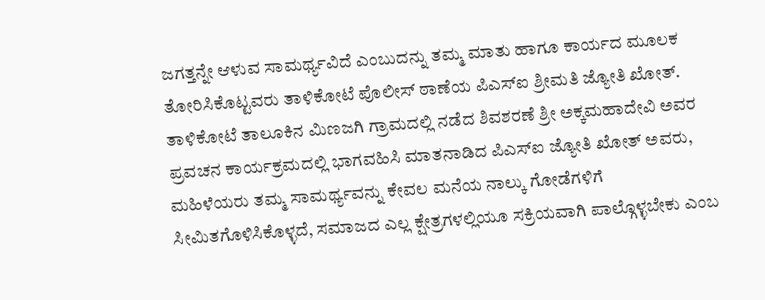ಜಗತ್ತನ್ನೇ ಆಳುವ ಸಾಮರ್ಥ್ಯವಿದೆ ಎಂಬುದನ್ನು ತಮ್ಮ ಮಾತು ಹಾಗೂ ಕಾರ್ಯದ ಮೂಲಕ ತೋರಿಸಿಕೊಟ್ಟವರು ತಾಳಿಕೋಟೆ ಪೊಲೀಸ್ ಠಾಣೆಯ ಪಿಎಸ್ಐ ಶ್ರೀಮತಿ ಜ್ಯೋತಿ ಖೋತ್.
ತಾಳಿಕೋಟೆ ತಾಲೂಕಿನ ಮಿಣಜಗಿ ಗ್ರಾಮದಲ್ಲಿ ನಡೆದ ಶಿವಶರಣೆ ಶ್ರೀ ಅಕ್ಕಮಹಾದೇವಿ ಅವರ ಪ್ರವಚನ ಕಾರ್ಯಕ್ರಮದಲ್ಲಿ ಭಾಗವಹಿಸಿ ಮಾತನಾಡಿದ ಪಿಎಸ್ಐ ಜ್ಯೋತಿ ಖೋತ್ ಅವರು, ಮಹಿಳೆಯರು ತಮ್ಮ ಸಾಮರ್ಥ್ಯವನ್ನು ಕೇವಲ ಮನೆಯ ನಾಲ್ಕು ಗೋಡೆಗಳಿಗೆ ಸೀಮಿತಗೊಳಿಸಿಕೊಳ್ಳದೆ, ಸಮಾಜದ ಎಲ್ಲ ಕ್ಷೇತ್ರಗಳಲ್ಲಿಯೂ ಸಕ್ರಿಯವಾಗಿ ಪಾಲ್ಗೊಳ್ಳಬೇಕು ಎಂಬ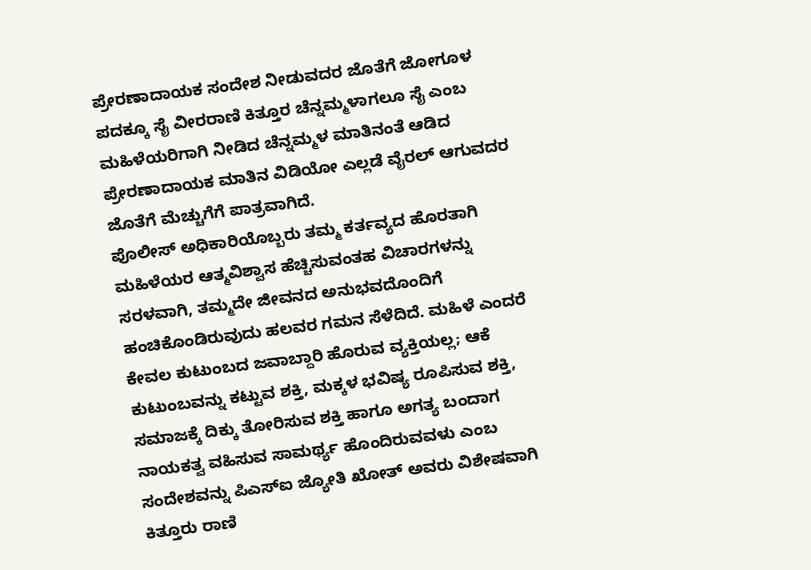ಪ್ರೇರಣಾದಾಯಕ ಸಂದೇಶ ನೀಡುವದರ ಜೊತೆಗೆ ಜೋಗೂಳ ಪದಕ್ಕೂ ಸೈ ವೀರರಾಣಿ ಕಿತ್ತೂರ ಚೆನ್ನಮ್ಮಳಾಗಲೂ ಸೈ ಎಂಬ ಮಹಿಳೆಯರಿಗಾಗಿ ನೀಡಿದ ಚೆನ್ನಮ್ಮಳ ಮಾತಿನಂತೆ ಆಡಿದ ಪ್ರೇರಣಾದಾಯಕ ಮಾತಿನ ವಿಡಿಯೋ ಎಲ್ಲಡೆ ವೈರಲ್ ಆಗುವದರ ಜೊತೆಗೆ ಮೆಚ್ಚುಗೆಗೆ ಪಾತ್ರವಾಗಿದೆ.
ಪೊಲೀಸ್ ಅಧಿಕಾರಿಯೊಬ್ಬರು ತಮ್ಮ ಕರ್ತವ್ಯದ ಹೊರತಾಗಿ ಮಹಿಳೆಯರ ಆತ್ಮವಿಶ್ವಾಸ ಹೆಚ್ಚಿಸುವಂತಹ ವಿಚಾರಗಳನ್ನು ಸರಳವಾಗಿ, ತಮ್ಮದೇ ಜೀವನದ ಅನುಭವದೊಂದಿಗೆ ಹಂಚಿಕೊಂಡಿರುವುದು ಹಲವರ ಗಮನ ಸೆಳೆದಿದೆ. ಮಹಿಳೆ ಎಂದರೆ ಕೇವಲ ಕುಟುಂಬದ ಜವಾಬ್ದಾರಿ ಹೊರುವ ವ್ಯಕ್ತಿಯಲ್ಲ; ಆಕೆ ಕುಟುಂಬವನ್ನು ಕಟ್ಟುವ ಶಕ್ತಿ, ಮಕ್ಕಳ ಭವಿಷ್ಯ ರೂಪಿಸುವ ಶಕ್ತಿ, ಸಮಾಜಕ್ಕೆ ದಿಕ್ಕು ತೋರಿಸುವ ಶಕ್ತಿ ಹಾಗೂ ಅಗತ್ಯ ಬಂದಾಗ ನಾಯಕತ್ವ ವಹಿಸುವ ಸಾಮರ್ಥ್ಯ ಹೊಂದಿರುವವಳು ಎಂಬ ಸಂದೇಶವನ್ನು ಪಿಎಸ್ಐ ಜ್ಯೋತಿ ಖೋತ್ ಅವರು ವಿಶೇಷವಾಗಿ ಕಿತ್ತೂರು ರಾಣಿ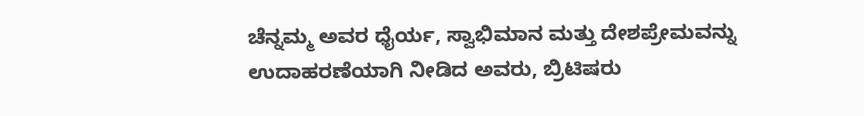ಚೆನ್ನಮ್ಮ ಅವರ ಧೈರ್ಯ, ಸ್ವಾಭಿಮಾನ ಮತ್ತು ದೇಶಪ್ರೇಮವನ್ನು ಉದಾಹರಣೆಯಾಗಿ ನೀಡಿದ ಅವರು, ಬ್ರಿಟಿಷರು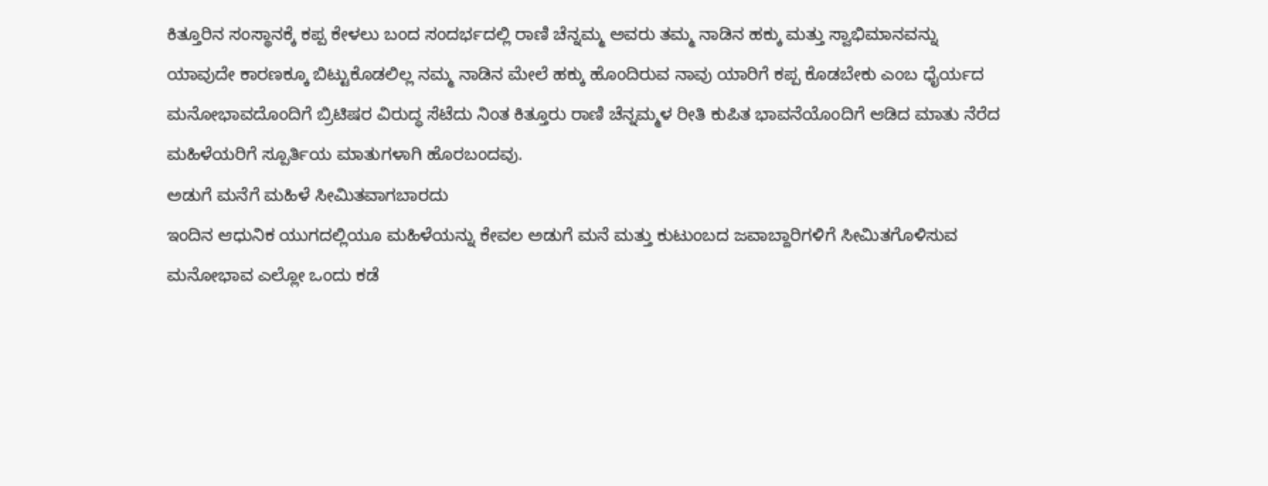ಕಿತ್ತೂರಿನ ಸಂಸ್ಥಾನಕ್ಕೆ ಕಪ್ಪ ಕೇಳಲು ಬಂದ ಸಂದರ್ಭದಲ್ಲಿ ರಾಣಿ ಚೆನ್ನಮ್ಮ ಅವರು ತಮ್ಮ ನಾಡಿನ ಹಕ್ಕು ಮತ್ತು ಸ್ವಾಭಿಮಾನವನ್ನು ಯಾವುದೇ ಕಾರಣಕ್ಕೂ ಬಿಟ್ಟುಕೊಡಲಿಲ್ಲ ನಮ್ಮ ನಾಡಿನ ಮೇಲೆ ಹಕ್ಕು ಹೊಂದಿರುವ ನಾವು ಯಾರಿಗೆ ಕಪ್ಪ ಕೊಡಬೇಕು ಎಂಬ ಧೈರ್ಯದ ಮನೋಭಾವದೊಂದಿಗೆ ಬ್ರಿಟಿಷರ ವಿರುದ್ಧ ಸೆಟೆದು ನಿಂತ ಕಿತ್ತೂರು ರಾಣಿ ಚೆನ್ನಮ್ಮಳ ರೀತಿ ಕುಪಿತ ಭಾವನೆಯೊಂದಿಗೆ ಆಡಿದ ಮಾತು ನೆರೆದ ಮಹಿಳೆಯರಿಗೆ ಸ್ಪೂರ್ತಿಯ ಮಾತುಗಳಾಗಿ ಹೊರಬಂದವು.
ಅಡುಗೆ ಮನೆಗೆ ಮಹಿಳೆ ಸೀಮಿತವಾಗಬಾರದು
ಇಂದಿನ ಆಧುನಿಕ ಯುಗದಲ್ಲಿಯೂ ಮಹಿಳೆಯನ್ನು ಕೇವಲ ಅಡುಗೆ ಮನೆ ಮತ್ತು ಕುಟುಂಬದ ಜವಾಬ್ದಾರಿಗಳಿಗೆ ಸೀಮಿತಗೊಳಿಸುವ ಮನೋಭಾವ ಎಲ್ಲೋ ಒಂದು ಕಡೆ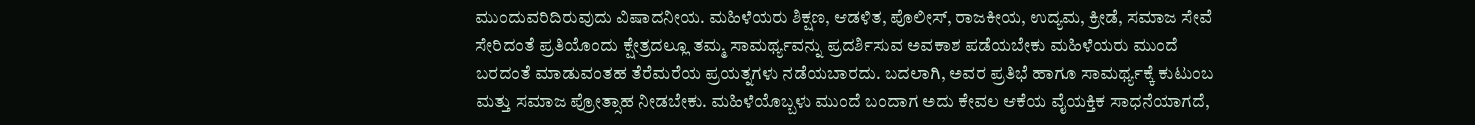ಮುಂದುವರಿದಿರುವುದು ವಿಷಾದನೀಯ. ಮಹಿಳೆಯರು ಶಿಕ್ಷಣ, ಆಡಳಿತ, ಪೊಲೀಸ್, ರಾಜಕೀಯ, ಉದ್ಯಮ, ಕ್ರೀಡೆ, ಸಮಾಜ ಸೇವೆ ಸೇರಿದಂತೆ ಪ್ರತಿಯೊಂದು ಕ್ಷೇತ್ರದಲ್ಲೂ ತಮ್ಮ ಸಾಮರ್ಥ್ಯವನ್ನು ಪ್ರದರ್ಶಿಸುವ ಅವಕಾಶ ಪಡೆಯಬೇಕು ಮಹಿಳೆಯರು ಮುಂದೆ ಬರದಂತೆ ಮಾಡುವಂತಹ ತೆರೆಮರೆಯ ಪ್ರಯತ್ನಗಳು ನಡೆಯಬಾರದು. ಬದಲಾಗಿ, ಅವರ ಪ್ರತಿಭೆ ಹಾಗೂ ಸಾಮರ್ಥ್ಯಕ್ಕೆ ಕುಟುಂಬ ಮತ್ತು ಸಮಾಜ ಪ್ರೋತ್ಸಾಹ ನೀಡಬೇಕು. ಮಹಿಳೆಯೊಬ್ಬಳು ಮುಂದೆ ಬಂದಾಗ ಅದು ಕೇವಲ ಆಕೆಯ ವೈಯಕ್ತಿಕ ಸಾಧನೆಯಾಗದೆ,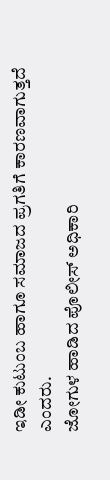ಇಡೀ ಕುಟುಂಬ ಹಾಗೂ ಸಮಾಜದ ಪ್ರಗತಿಗೆ ಕಾರಣವಾಗುತ್ತದೆ ಎಂದರು.
ಜೋಗುಳ ಹಾಡಿದ ಪೊಲೀಸ್ ಅಧಿಕಾರಿ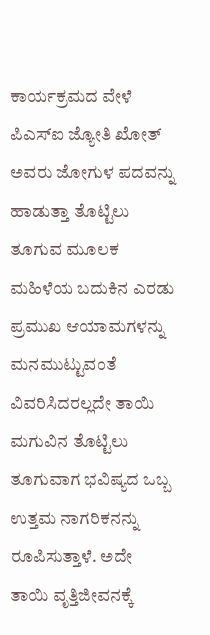ಕಾರ್ಯಕ್ರಮದ ವೇಳೆ ಪಿಎಸ್ಐ ಜ್ಯೋತಿ ಖೋತ್ ಅವರು ಜೋಗುಳ ಪದವನ್ನು ಹಾಡುತ್ತಾ ತೊಟ್ಟಿಲು ತೂಗುವ ಮೂಲಕ ಮಹಿಳೆಯ ಬದುಕಿನ ಎರಡು ಪ್ರಮುಖ ಆಯಾಮಗಳನ್ನು ಮನಮುಟ್ಟುವಂತೆ ವಿವರಿಸಿದರಲ್ಲದೇ ತಾಯಿ ಮಗುವಿನ ತೊಟ್ಟಿಲು ತೂಗುವಾಗ ಭವಿಷ್ಯದ ಒಬ್ಬ ಉತ್ತಮ ನಾಗರಿಕನನ್ನು ರೂಪಿಸುತ್ತಾಳೆ. ಅದೇ ತಾಯಿ ವೃತ್ತಿಜೀವನಕ್ಕೆ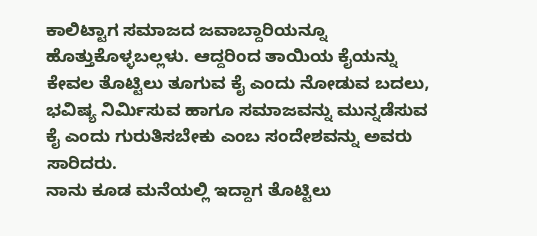ಕಾಲಿಟ್ಟಾಗ ಸಮಾಜದ ಜವಾಬ್ದಾರಿಯನ್ನೂ ಹೊತ್ತುಕೊಳ್ಳಬಲ್ಲಳು. ಆದ್ದರಿಂದ ತಾಯಿಯ ಕೈಯನ್ನು ಕೇವಲ ತೊಟ್ಟಿಲು ತೂಗುವ ಕೈ ಎಂದು ನೋಡುವ ಬದಲು, ಭವಿಷ್ಯ ನಿರ್ಮಿಸುವ ಹಾಗೂ ಸಮಾಜವನ್ನು ಮುನ್ನಡೆಸುವ ಕೈ ಎಂದು ಗುರುತಿಸಬೇಕು ಎಂಬ ಸಂದೇಶವನ್ನು ಅವರು ಸಾರಿದರು.
ನಾನು ಕೂಡ ಮನೆಯಲ್ಲಿ ಇದ್ದಾಗ ತೊಟ್ಟಿಲು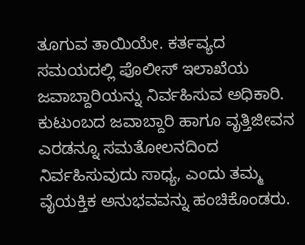ತೂಗುವ ತಾಯಿಯೇ. ಕರ್ತವ್ಯದ ಸಮಯದಲ್ಲಿ ಪೊಲೀಸ್ ಇಲಾಖೆಯ ಜವಾಬ್ದಾರಿಯನ್ನು ನಿರ್ವಹಿಸುವ ಅಧಿಕಾರಿ. ಕುಟುಂಬದ ಜವಾಬ್ದಾರಿ ಹಾಗೂ ವೃತ್ತಿಜೀವನ ಎರಡನ್ನೂ ಸಮತೋಲನದಿಂದ ನಿರ್ವಹಿಸುವುದು ಸಾಧ್ಯ, ಎಂದು ತಮ್ಮ ವೈಯಕ್ತಿಕ ಅನುಭವವನ್ನು ಹಂಚಿಕೊಂಡರು.